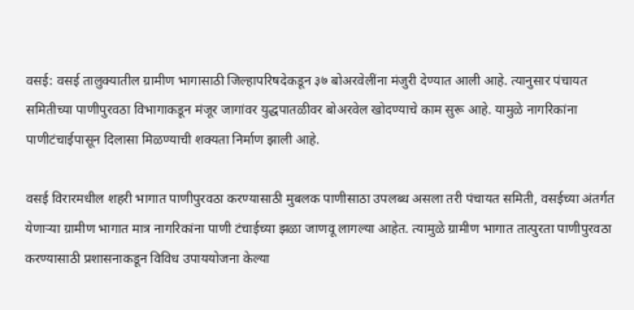वसई: वसई तालुक्यातील ग्रामीण भागासाठी जिल्हापरिषदेकडून ३७ बोअरवेलींना मंजुरी देण्यात आली आहे. त्यानुसार पंचायत समितीच्या पाणीपुरवठा विभागाकडून मंजूर जागांवर युद्धपातळीवर बोअरवेल खोदण्याचे काम सुरू आहे. यामुळे नागरिकांना पाणीटंचाईपासून दिलासा मिळण्याची शक्यता निर्माण झाली आहे.

वसई विरारमधील शहरी भागात पाणीपुरवठा करण्यासाठी मुबलक पाणीसाठा उपलब्ध असला तरी पंचायत समिती, वसईच्या अंतर्गत येणाऱ्या ग्रामीण भागात मात्र नागरिकांना पाणी टंचाईच्या झळा जाणवू लागल्या आहेत. त्यामुळे ग्रामीण भागात तात्पुरता पाणीपुरवठा करण्यासाठी प्रशासनाकडून विविध उपाययोजना केल्या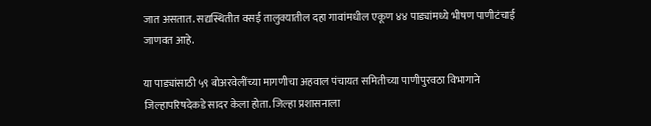जात असतात. सद्यस्थितीत वसई तालुक्यातील दहा गावांमधील एकूण ४४ पाड्यांमध्ये भीषण पाणीटंचाई जाणवत आहे.

या पाड्यांसाठी ५९ बोअरवेलींच्या मागणीचा अहवाल पंचायत समितीच्या पाणीपुरवठा विभागाने जिल्हापरिषदेकडे सादर केला होता. जिल्हा प्रशासनाला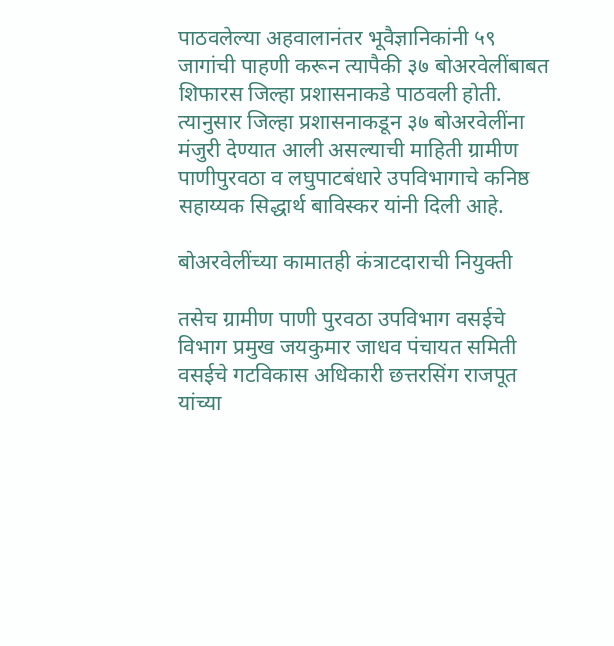पाठवलेल्या अहवालानंतर भूवैज्ञानिकांनी ५९ जागांची पाहणी करून त्यापैकी ३७ बोअरवेलींबाबत शिफारस जिल्हा प्रशासनाकडे पाठवली होती. त्यानुसार जिल्हा प्रशासनाकडून ३७ बोअरवेलींना मंजुरी देण्यात आली असल्याची माहिती ग्रामीण पाणीपुरवठा व लघुपाटबंधारे उपविभागाचे कनिष्ठ सहाय्यक सिद्धार्थ बाविस्कर यांनी दिली आहे.

बोअरवेलींच्या कामातही कंत्राटदाराची नियुक्ती

तसेच ग्रामीण पाणी पुरवठा उपविभाग वसईचे विभाग प्रमुख जयकुमार जाधव पंचायत समिती वसईचे गटविकास अधिकारी छत्तरसिंग राजपूत यांच्या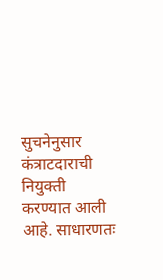सुचनेनुसार कंत्राटदाराची नियुक्ती करण्यात आली आहे. साधारणतः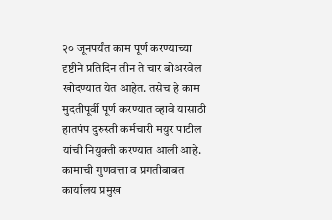२० जूनपर्यंत काम पूर्ण करण्याच्या दृष्टीने प्रतिदिन तीन ते चार बोअरवेल खोदण्यात येत आहेत. तसेच हे काम मुदतीपूर्वी पूर्ण करण्यात व्हावे यासाठी हातपंप दुरुस्ती कर्मचारी मयुर पाटील यांची नियुक्ती करण्यात आली आहे. कामाची गुणवत्ता व प्रगतीबाबत कार्यालय प्रमुख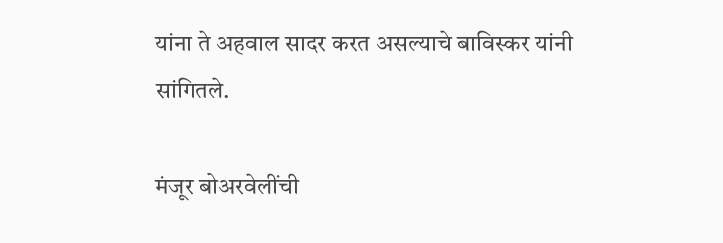यांना ते अहवाल सादर करत असल्याचे बाविस्कर यांनी सांगितले.

मंजूर बोअरवेलींची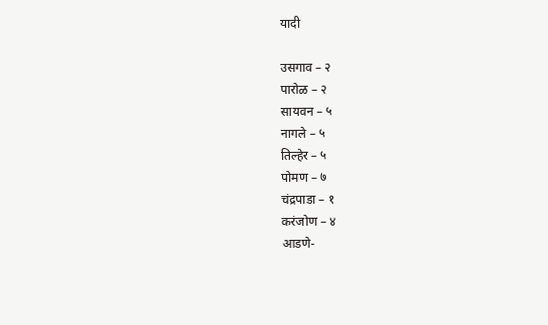यादी

उसगाव – २
पारोळ – २
सायवन – ५
नागले – ५
तिल्हेर – ५
पोमण – ७
चंद्रपाडा – १
करंजोण – ४
आडणे-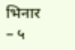भिनार – ५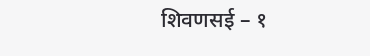शिवणसई – १